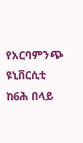የአርባምንጭ ዩኒቨርሲቲ ከ6ሕ በላይ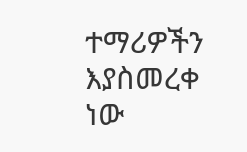ተማሪዎችን እያስመረቀ ነው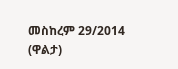መስከረም 29/2014 (ዋልታ)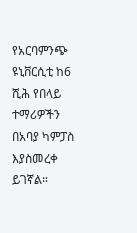የአርባምንጭ ዩኒቨርሲቲ ከ6 ሺሕ የበላይ ተማሪዎችን በአባያ ካምፓስ እያስመረቀ ይገኛል።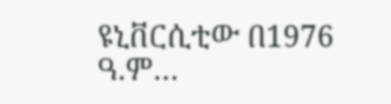ዩኒቨርሲቲው በ1976 ዓ.ም…